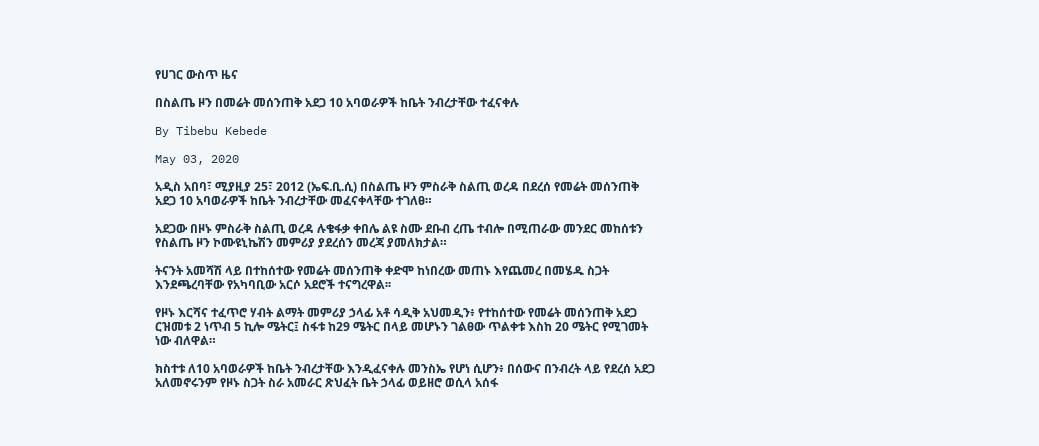የሀገር ውስጥ ዜና

በስልጤ ዞን በመሬት መሰንጠቅ አደጋ 10 አባወራዎች ከቤት ንብረታቸው ተፈናቀሉ

By Tibebu Kebede

May 03, 2020

አዲስ አበባ፣ ሚያዚያ 25፣ 2012 (ኤፍ.ቢ.ሲ) በስልጤ ዞን ምስራቅ ስልጢ ወረዳ በደረሰ የመሬት መሰንጠቅ አደጋ 10 አባወራዎች ከቤት ንብረታቸው መፈናቀላቸው ተገለፀ።

አደጋው በዞኑ ምስራቅ ስልጢ ወረዳ ሉቄፋቃ ቀበሌ ልዩ ስሙ ደቡብ ረጤ ተብሎ በሚጠራው መንደር መከሰቱን የስልጤ ዞን ኮሙዩኒኬሽን መምሪያ ያደረሰን መረጃ ያመለክታል።

ትናንት አመሻሽ ላይ በተከሰተው የመሬት መሰንጠቅ ቀድሞ ከነበረው መጠኑ እየጨመረ በመሄዱ ስጋት እንደጫረባቸው የአካባቢው አርሶ አደሮች ተናግረዋል፡፡

የዞኑ እርሻና ተፈጥሮ ሃብት ልማት መምሪያ ኃላፊ አቶ ሳዲቅ አህመዲን፥ የተከሰተው የመሬት መሰንጠቅ አደጋ ርዝመቱ 2 ነጥብ 5 ኪሎ ሜትር፤ ስፋቱ ከ29 ሜትር በላይ መሆኑን ገልፀው ጥልቀቱ እስከ 20 ሜትር የሚገመት ነው ብለዋል።

ክስተቱ ለ10 አባወራዎች ከቤት ንብረታቸው እንዲፈናቀሉ መንስኤ የሆነ ሲሆን፥ በሰውና በንብረት ላይ የደረሰ አደጋ አለመኖሩንም የዞኑ ስጋት ስራ አመራር ጽህፈት ቤት ኃላፊ ወይዘሮ ወሲላ አሰፋ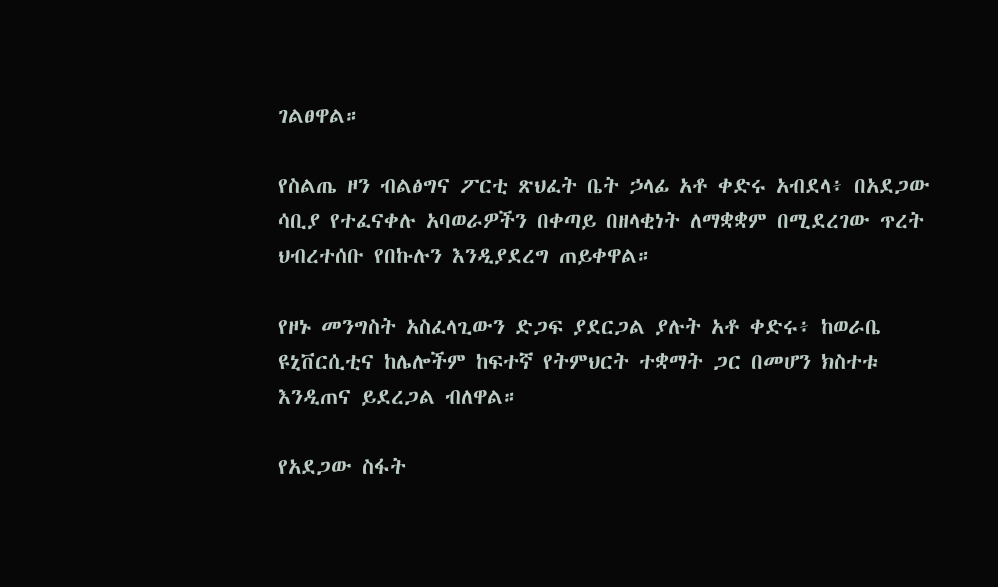ገልፀዋል።

የስልጤ ዞን ብልፅግና ፖርቲ ጽህፈት ቤት ኃላፊ አቶ ቀድሩ አብደላ፥ በአደጋው ሳቢያ የተፈናቀሉ አባወራዎችን በቀጣይ በዘላቂነት ለማቋቋም በሚደረገው ጥረት ህብረተሰቡ የበኩሉን እንዲያደረግ ጠይቀዋል።

የዞኑ መንግስት አስፈላጊውን ድጋፍ ያደርጋል ያሉት አቶ ቀድሩ፥ ከወራቤ ዩኒቨርሲቲና ከሌሎችም ከፍተኛ የትምህርት ተቋማት ጋር በመሆን ክስተቱ እንዲጠና ይደረጋል ብለዋል።

የአደጋው ስፋት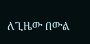ለጊዜው በውል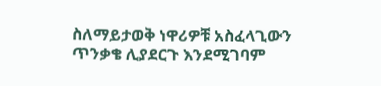ስለማይታወቅ ነዋሪዎቹ አስፈላጊውን ጥንቃቄ ሊያደርጉ እንደሚገባም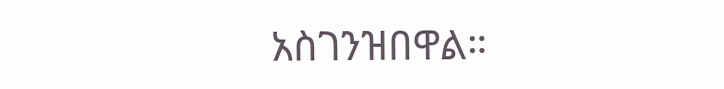አስገንዝበዋል።